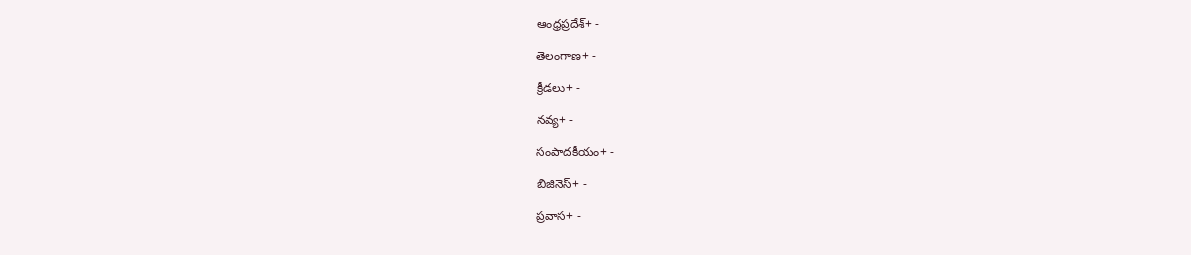ఆంధ్రప్రదేశ్+ -

తెలంగాణ+ -

క్రీడలు+ -

నవ్య+ -

సంపాదకీయం+ -

బిజినెస్+ -

ప్రవాస+ -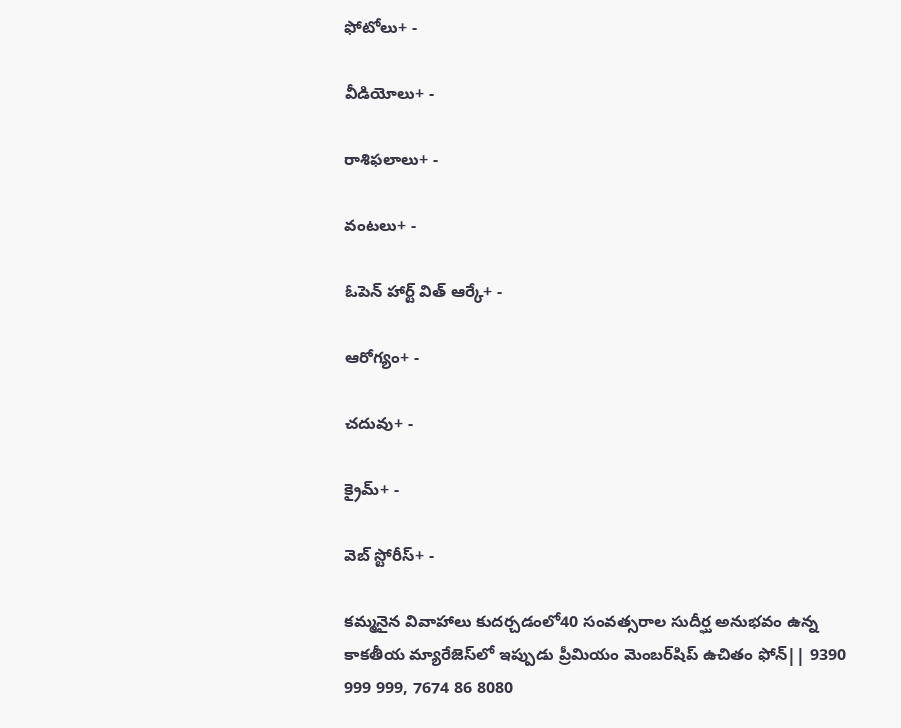ఫోటోలు+ -

వీడియోలు+ -

రాశిఫలాలు+ -

వంటలు+ -

ఓపెన్ హార్ట్ విత్ ఆర్కే+ -

ఆరోగ్యం+ -

చదువు+ -

క్రైమ్+ -

వెబ్ స్టోరీస్+ -

కమ్మనైన వివాహాలు కుదర్చడంలో40 సంవత్సరాల సుదీర్ఘ అనుభవం ఉన్న కాకతీయ మ్యారేజెస్‌లో ఇప్పుడు ప్రీమియం మెంబర్‌షిప్‌ ఉచితం ఫోన్|| 9390 999 999, 7674 86 8080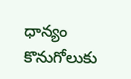ధాన్యం కొనుగోలుకు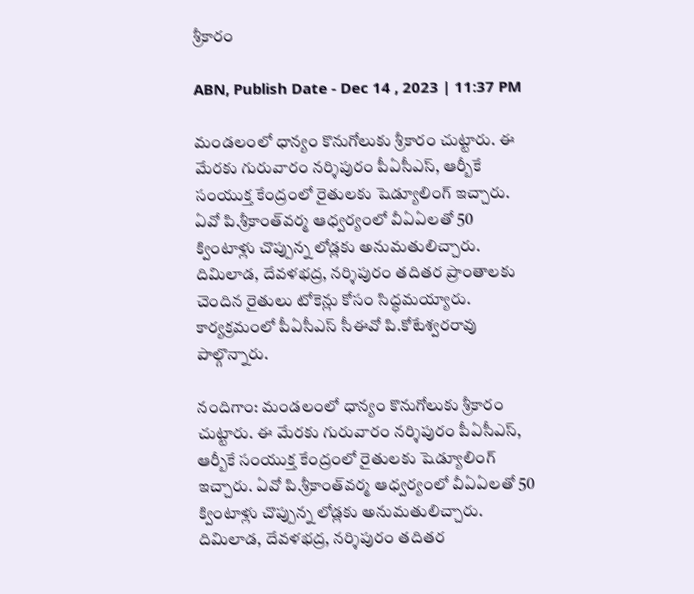శ్రీకారం

ABN, Publish Date - Dec 14 , 2023 | 11:37 PM

మండలంలో ధాన్యం కొనుగోలుకు శ్రీకారం చుట్టారు. ఈ మేరకు గురువారం నర్శిపురం పీఏసీఎస్‌, ఆర్బీకే సంయుక్త కేంద్రంలో రైతులకు షెడ్యూలింగ్‌ ఇచ్చారు. ఏవో పి.శ్రీకాంత్‌వర్మ ఆధ్వర్యంలో వీఏఏలతో 50 క్వింటాళ్లు చొప్పున్న లోడ్లకు అనుమతులిచ్చారు. దిమిలాడ, దేవళభద్ర, నర్శిపురం తదితర ప్రాంతాలకు చెందిన రైతులు టోకెన్లు కోసం సిద్ధమయ్యారు. కార్యక్రమంలో పీఏసీఎస్‌ సీఈవో పి.కోటేశ్వరరావు పాల్గొన్నారు.

నందిగాం: మండలంలో ధాన్యం కొనుగోలుకు శ్రీకారం చుట్టారు. ఈ మేరకు గురువారం నర్శిపురం పీఏసీఎస్‌, ఆర్బీకే సంయుక్త కేంద్రంలో రైతులకు షెడ్యూలింగ్‌ ఇచ్చారు. ఏవో పి.శ్రీకాంత్‌వర్మ ఆధ్వర్యంలో వీఏఏలతో 50 క్వింటాళ్లు చొప్పున్న లోడ్లకు అనుమతులిచ్చారు. దిమిలాడ, దేవళభద్ర, నర్శిపురం తదితర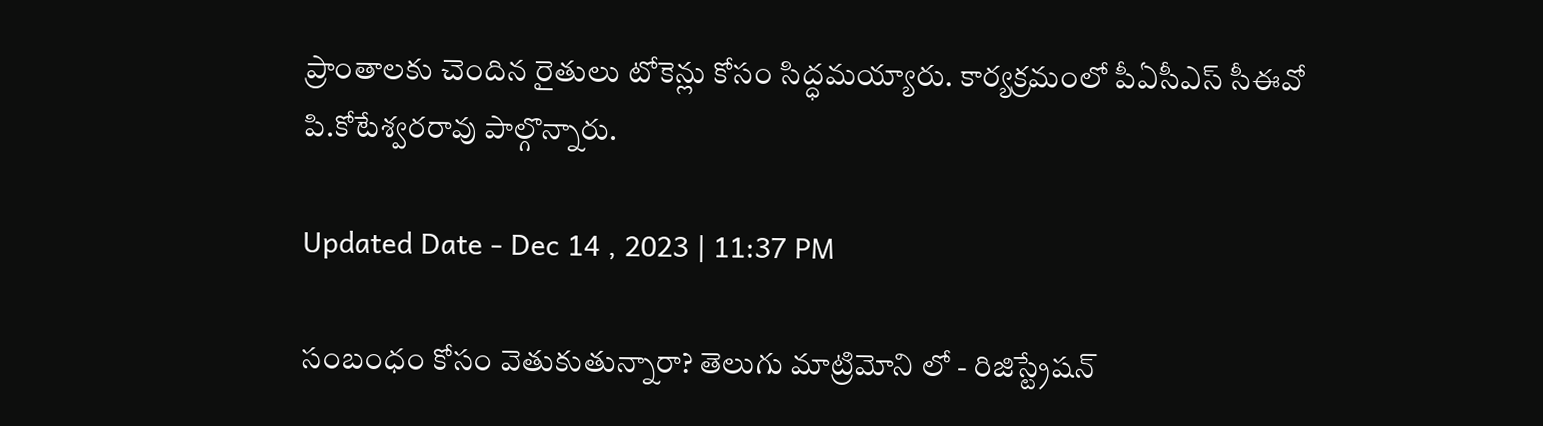ప్రాంతాలకు చెందిన రైతులు టోకెన్లు కోసం సిద్ధమయ్యారు. కార్యక్రమంలో పీఏసీఎస్‌ సీఈవో పి.కోటేశ్వరరావు పాల్గొన్నారు.

Updated Date - Dec 14 , 2023 | 11:37 PM

సంబంధం కోసం వెతుకుతున్నారా? తెలుగు మాట్రిమోని లో - రిజిస్ట్రేషన్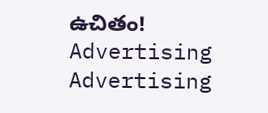ఉచితం!
Advertising
Advertising